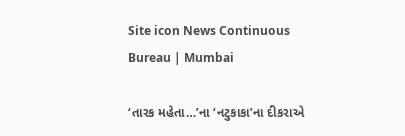Site icon News Continuous Bureau | Mumbai

‘તારક મહેતા…’ના ‘નટુકાકા’ના દીકરાએ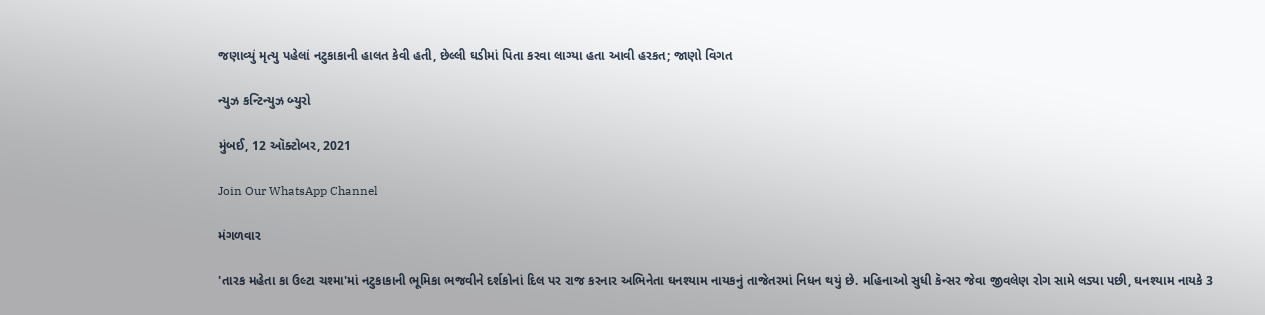જણાવ્યું મૃત્યુ પહેલાં નટુકાકાની હાલત કેવી હતી, છેલ્લી ઘડીમાં પિતા કરવા લાગ્યા હતા આવી હરકત; જાણો વિગત

ન્યુઝ કન્ટિન્યુઝ બ્યુરો

મુંબઈ, 12 ઑક્ટોબર, 2021

Join Our WhatsApp Channel

મંગળવાર

'તારક મહેતા કા ઉલ્ટા ચશ્મા'માં નટુકાકાની ભૂમિકા ભજવીને દર્શકોનાં દિલ પર રાજ કરનાર અભિનેતા ઘનશ્યામ નાયકનું તાજેતરમાં નિધન થયું છે. મહિનાઓ સુધી કૅન્સર જેવા જીવલેણ રોગ સામે લડ્યા પછી, ઘનશ્યામ નાયકે 3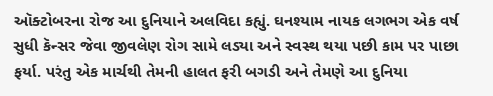ઑક્ટોબરના રોજ આ દુનિયાને અલવિદા કહ્યું. ઘનશ્યામ નાયક લગભગ એક વર્ષ સુધી કૅન્સર જેવા જીવલેણ રોગ સામે લડ્યા અને સ્વસ્થ થયા પછી કામ પર પાછા ફર્યા. પરંતુ એક માર્ચથી તેમની હાલત ફરી બગડી અને તેમણે આ દુનિયા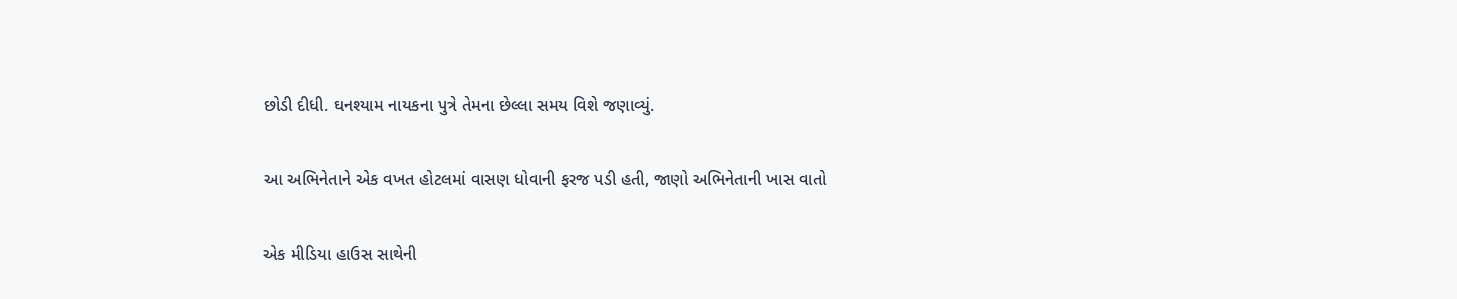છોડી દીધી. ઘનશ્યામ નાયકના પુત્રે તેમના છેલ્લા સમય વિશે જણાવ્યું.

આ અભિનેતાને એક વખત હોટલમાં વાસણ ધોવાની ફરજ પડી હતી, જાણો અભિનેતાની ખાસ વાતો

એક મીડિયા હાઉસ સાથેની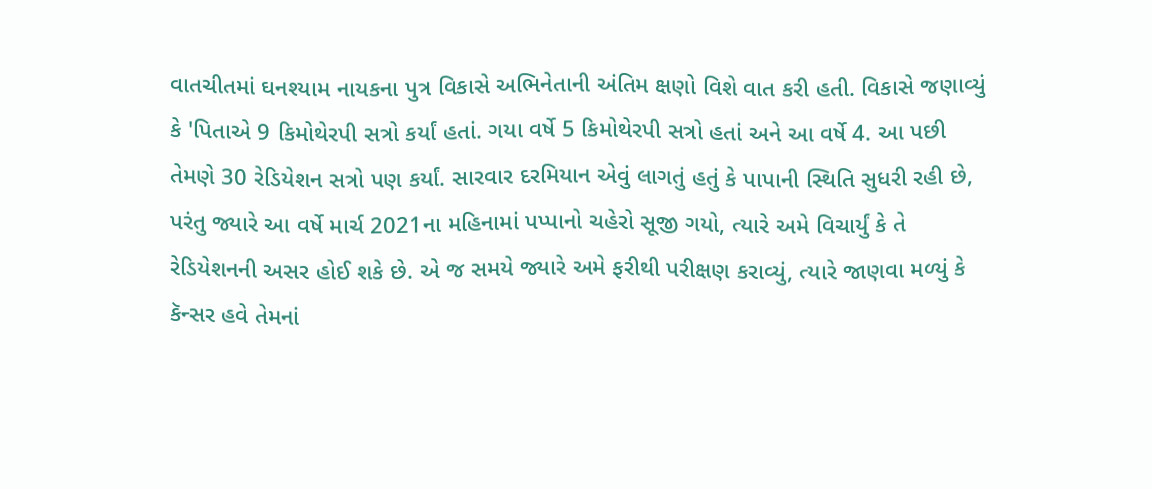વાતચીતમાં ઘનશ્યામ નાયકના પુત્ર વિકાસે અભિનેતાની અંતિમ ક્ષણો વિશે વાત કરી હતી. વિકાસે જણાવ્યું કે 'પિતાએ 9 કિમોથેરપી સત્રો કર્યાં હતાં. ગયા વર્ષે 5 કિમોથેરપી સત્રો હતાં અને આ વર્ષે 4. આ પછી તેમણે 30 રેડિયેશન સત્રો પણ કર્યાં. સારવાર દરમિયાન એવું લાગતું હતું કે પાપાની સ્થિતિ સુધરી રહી છે, પરંતુ જ્યારે આ વર્ષે માર્ચ 2021ના મહિનામાં પપ્પાનો ચહેરો સૂજી ગયો, ત્યારે અમે વિચાર્યું કે તે રેડિયેશનની અસર હોઈ શકે છે. એ જ સમયે જ્યારે અમે ફરીથી પરીક્ષણ કરાવ્યું, ત્યારે જાણવા મળ્યું કે કૅન્સર હવે તેમનાં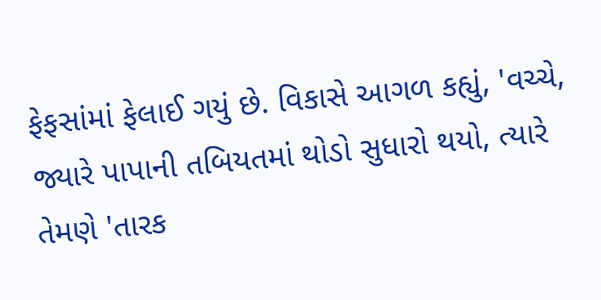ફેફસાંમાં ફેલાઈ ગયું છે. વિકાસે આગળ કહ્યું, 'વચ્ચે, જ્યારે પાપાની તબિયતમાં થોડો સુધારો થયો, ત્યારે તેમણે 'તારક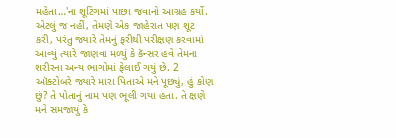મહેતા…'ના શૂટિંગમાં પાછા જવાનો આગ્રહ કર્યો. એટલું જ નહીં, તેમણે એક જાહેરાત પણ શૂટ કરી, પરંતુ જ્યારે તેમનું ફરીથી પરીક્ષણ કરવામાં આવ્યું ત્યારે જાણવા મળ્યું કે કૅન્સર હવે તેમના શરીરના અન્ય ભાગોમાં ફેલાઈ ગયું છે. 2 ઑક્ટોબરે જ્યારે મારા પિતાએ મને પૂછ્યું, હું કોણ છું? તે પોતાનું નામ પણ ભૂલી ગયા હતા. તે ક્ષણે મને સમજાયું કે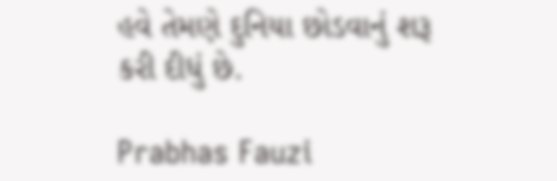હવે તેમણે દુનિયા છોડવાનું શરૂ કરી દીધું છે.

Prabhas Fauzi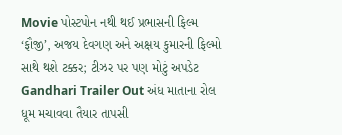Movie પોસ્ટપોન નથી થઈ પ્રભાસની ફિલ્મ ‘ફૌજી’, અજય દેવગણ અને અક્ષય કુમારની ફિલ્મો સાથે થશે ટક્કર; ટીઝર પર પણ મોટું અપડેટ
Gandhari Trailer Out અંધ માતાના રોલ ધૂમ મચાવવા તૈયાર તાપસી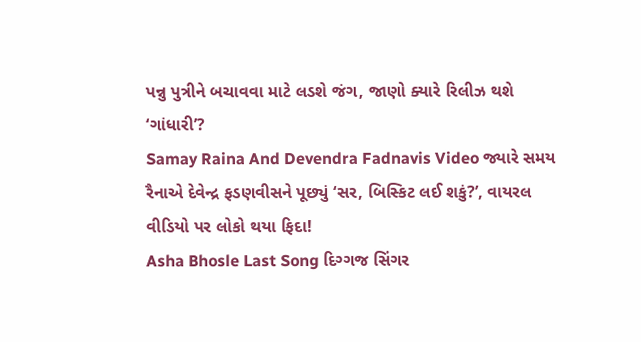પન્નુ પુત્રીને બચાવવા માટે લડશે જંગ, જાણો ક્યારે રિલીઝ થશે ‘ગાંધારી’?
Samay Raina And Devendra Fadnavis Video જ્યારે સમય રૈનાએ દેવેન્દ્ર ફડણવીસને પૂછ્યું ‘સર, બિસ્કિટ લઈ શકું?’, વાયરલ વીડિયો પર લોકો થયા ફિદા!
Asha Bhosle Last Song દિગ્ગજ સિંગર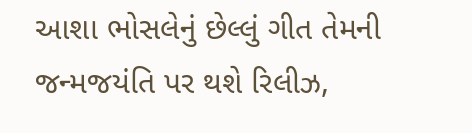આશા ભોસલેનું છેલ્લું ગીત તેમની જન્મજયંતિ પર થશે રિલીઝ,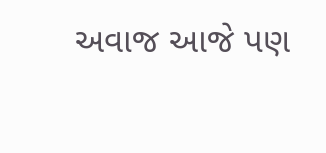અવાજ આજે પણ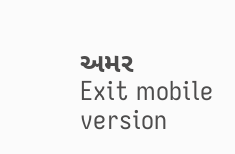અમર
Exit mobile version